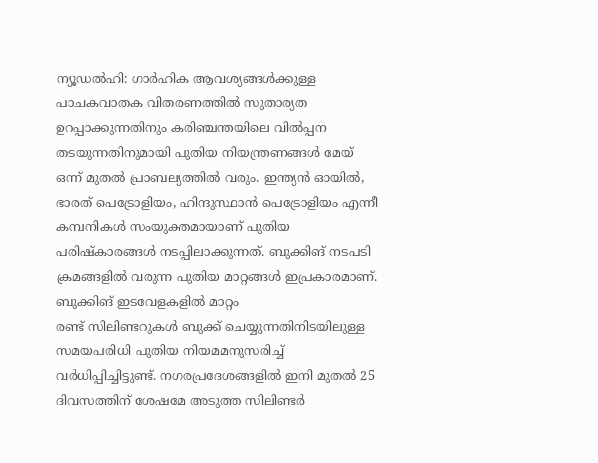ന്യൂഡൽഹി: ഗാർഹിക ആവശ്യങ്ങൾക്കുള്ള പാചകവാതക വിതരണത്തിൽ സുതാര്യത ഉറപ്പാക്കുന്നതിനും കരിഞ്ചന്തയിലെ വിൽപ്പന തടയുന്നതിനുമായി പുതിയ നിയന്ത്രണങ്ങൾ മേയ് ഒന്ന് മുതൽ പ്രാബല്യത്തിൽ വരും. ഇന്ത്യൻ ഓയിൽ, ഭാരത് പെട്രോളിയം, ഹിന്ദുസ്ഥാൻ പെട്രോളിയം എന്നീ കമ്പനികൾ സംയുക്തമായാണ് പുതിയ പരിഷ്കാരങ്ങൾ നടപ്പിലാക്കുന്നത്. ബുക്കിങ് നടപടി ക്രമങ്ങളിൽ വരുന്ന പുതിയ മാറ്റങ്ങൾ ഇപ്രകാരമാണ്.
ബുക്കിങ് ഇടവേളകളിൽ മാറ്റം
രണ്ട് സിലിണ്ടറുകൾ ബുക്ക് ചെയ്യുന്നതിനിടയിലുള്ള സമയപരിധി പുതിയ നിയമമനുസരിച്ച് വർധിപ്പിച്ചിട്ടുണ്ട്. നഗരപ്രദേശങ്ങളിൽ ഇനി മുതൽ 25 ദിവസത്തിന് ശേഷമേ അടുത്ത സിലിണ്ടർ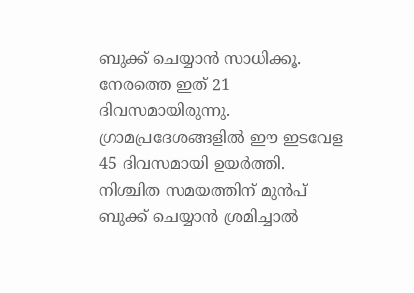ബുക്ക് ചെയ്യാൻ സാധിക്കൂ. നേരത്തെ ഇത് 21 ദിവസമായിരുന്നു. ഗ്രാമപ്രദേശങ്ങളിൽ ഈ ഇടവേള 45 ദിവസമായി ഉയർത്തി. നിശ്ചിത സമയത്തിന് മുൻപ് ബുക്ക് ചെയ്യാൻ ശ്രമിച്ചാൽ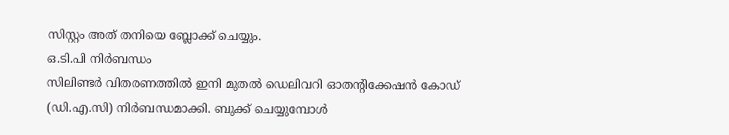സിസ്റ്റം അത് തനിയെ ബ്ലോക്ക് ചെയ്യും.
ഒ.ടി.പി നിർബന്ധം
സിലിണ്ടർ വിതരണത്തിൽ ഇനി മുതൽ ഡെലിവറി ഓതന്റിക്കേഷൻ കോഡ് (ഡി.എ.സി) നിർബന്ധമാക്കി. ബുക്ക് ചെയ്യുമ്പോൾ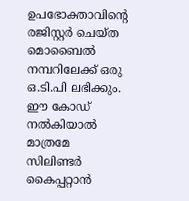ഉപഭോക്താവിന്റെ രജിസ്റ്റർ ചെയ്ത മൊബൈൽ നമ്പറിലേക്ക് ഒരു ഒ.ടി.പി ലഭിക്കും. ഈ കോഡ് നൽകിയാൽ മാത്രമേ സിലിണ്ടർ കൈപ്പറ്റാൻ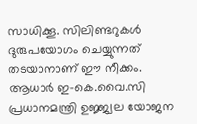സാധിക്കൂ. സിലിണ്ടറുകൾ ദുരുപയോഗം ചെയ്യുന്നത് തടയാനാണ് ഈ നീക്കം.
ആധാർ ഇ-കെ.വൈ.സി
പ്രധാനമന്ത്രി ഉജ്ജ്വല യോജന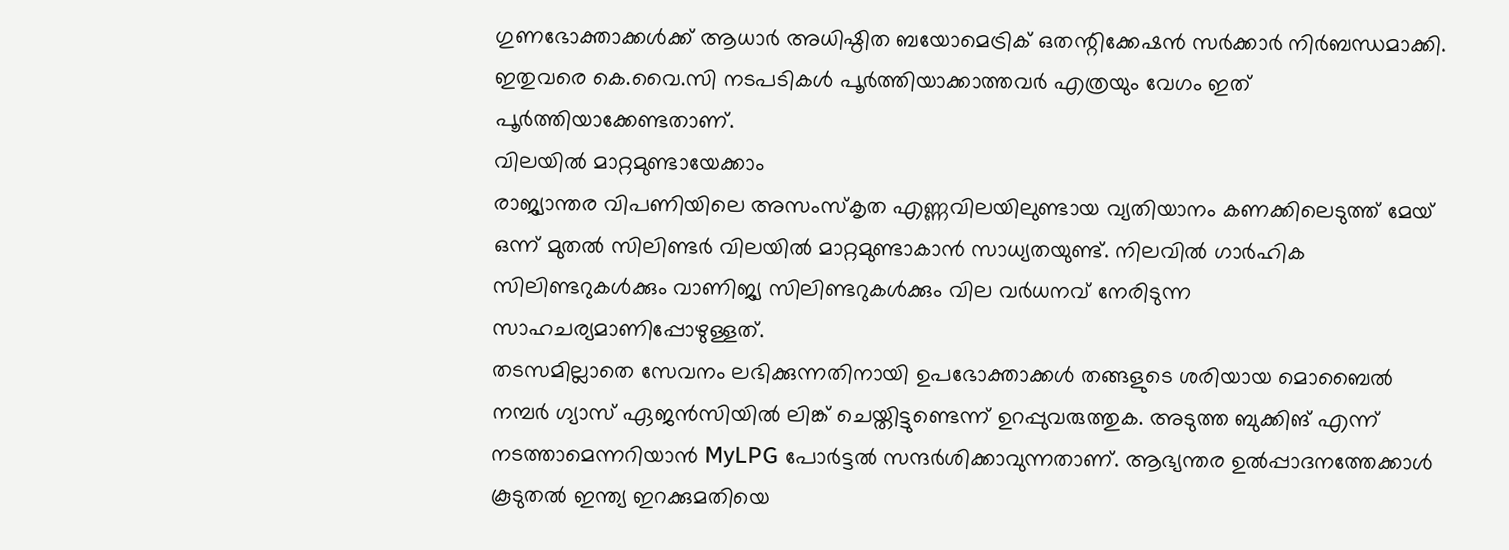ഗുണഭോക്താക്കൾക്ക് ആധാർ അധിഷ്ഠിത ബയോമെട്രിക് ഒതന്റിക്കേഷൻ സർക്കാർ നിർബന്ധമാക്കി. ഇതുവരെ കെ.വൈ.സി നടപടികൾ പൂർത്തിയാക്കാത്തവർ എത്രയും വേഗം ഇത് പൂർത്തിയാക്കേണ്ടതാണ്.
വിലയിൽ മാറ്റമുണ്ടായേക്കാം
രാജ്യാന്തര വിപണിയിലെ അസംസ്കൃത എണ്ണവിലയിലുണ്ടായ വ്യതിയാനം കണക്കിലെടുത്ത് മേയ് ഒന്ന് മുതൽ സിലിണ്ടർ വിലയിൽ മാറ്റമുണ്ടാകാൻ സാധ്യതയുണ്ട്. നിലവിൽ ഗാർഹിക സിലിണ്ടറുകൾക്കും വാണിജ്യ സിലിണ്ടറുകൾക്കും വില വർധനവ് നേരിടുന്ന സാഹചര്യമാണിപ്പോഴുള്ളത്.
തടസമില്ലാതെ സേവനം ലഭിക്കുന്നതിനായി ഉപഭോക്താക്കൾ തങ്ങളുടെ ശരിയായ മൊബൈൽ നമ്പർ ഗ്യാസ് ഏജൻസിയിൽ ലിങ്ക് ചെയ്തിട്ടുണ്ടെന്ന് ഉറപ്പുവരുത്തുക. അടുത്ത ബുക്കിങ് എന്ന് നടത്താമെന്നറിയാൻ MyLPG പോർട്ടൽ സന്ദർശിക്കാവുന്നതാണ്. ആഭ്യന്തര ഉൽപ്പാദനത്തേക്കാൾ കൂടുതൽ ഇന്ത്യ ഇറക്കുമതിയെ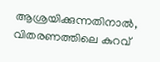ആശ്രയിക്കുന്നതിനാൽ, വിതരണത്തിലെ കുറവ്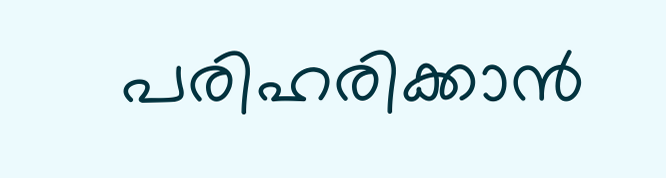പരിഹരിക്കാൻ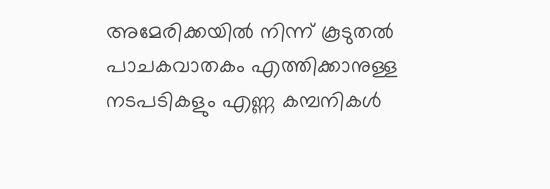അമേരിക്കയിൽ നിന്ന് കൂടുതൽ പാചകവാതകം എത്തിക്കാനുള്ള നടപടികളും എണ്ണ കമ്പനികൾ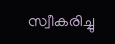സ്വീകരിച്ചു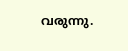വരുന്നു.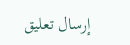إرسال تعليق